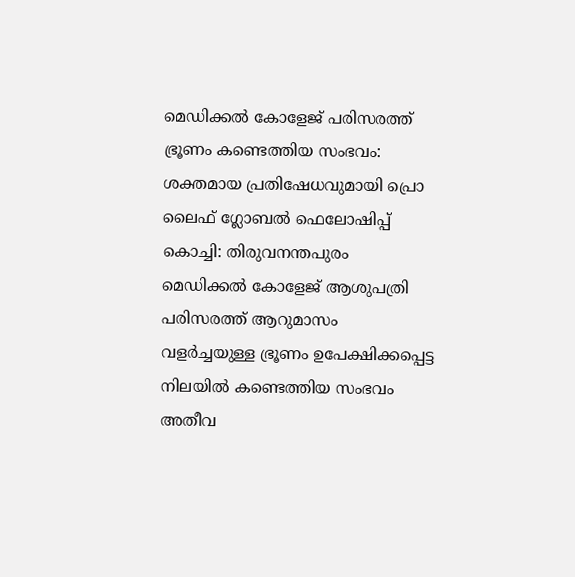മെഡിക്കൽ കോളേജ് പരിസരത്ത് ഭ്രൂണം കണ്ടെത്തിയ സംഭവം: ശക്തമായ പ്രതിഷേധവുമായി പ്രൊ ലൈഫ് ഗ്ലോബൽ ഫെലോഷിപ്പ്
കൊച്ചി: തിരുവനന്തപുരം മെഡിക്കൽ കോളേജ് ആശുപത്രി പരിസരത്ത് ആറുമാസം വളർച്ചയുള്ള ഭ്രൂണം ഉപേക്ഷിക്കപ്പെട്ട നിലയിൽ കണ്ടെത്തിയ സംഭവം അതീവ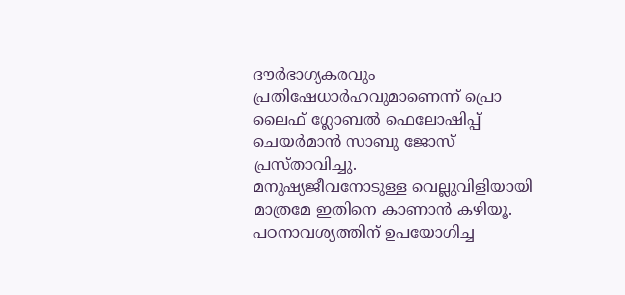ദൗർഭാഗ്യകരവും പ്രതിഷേധാർഹവുമാണെന്ന് പ്രൊ ലൈഫ് ഗ്ലോബൽ ഫെലോഷിപ്പ് ചെയർമാൻ സാബു ജോസ് പ്രസ്താവിച്ചു.
മനുഷ്യജീവനോടുള്ള വെല്ലുവിളിയായി മാത്രമേ ഇതിനെ കാണാൻ കഴിയൂ. പഠനാവശ്യത്തിന് ഉപയോഗിച്ച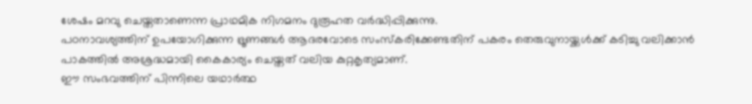ശേഷം മറവു ചെയ്തതാണെന്ന പ്രാഥമിക നിഗമനം ദുരൂഹത വർദ്ധിപ്പിക്കുന്നു.
പഠനാവശ്യത്തിന് ഉപയോഗിക്കുന്ന ഭ്രൂണങ്ങൾ ആദരവോടെ സംസ്കരിക്കേണ്ടതിന് പകരം തെരുവുനായ്ക്കൾക്ക് കടിച്ചു വലിക്കാൻ പാകത്തിൽ അശ്രദ്ധമായി കൈകാര്യം ചെയ്തത് വലിയ കുറ്റകൃത്യമാണ്.
ഈ സംഭവത്തിന് പിന്നിലെ യഥാർത്ഥ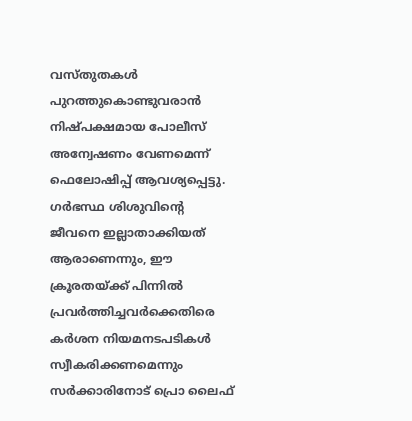വസ്തുതകൾ പുറത്തുകൊണ്ടുവരാൻ നിഷ്പക്ഷമായ പോലീസ് അന്വേഷണം വേണമെന്ന് ഫെലോഷിപ്പ് ആവശ്യപ്പെട്ടു. ഗർഭസ്ഥ ശിശുവിന്റെ ജീവനെ ഇല്ലാതാക്കിയത് ആരാണെന്നും, ഈ ക്രൂരതയ്ക്ക് പിന്നിൽ പ്രവർത്തിച്ചവർക്കെതിരെ കർശന നിയമനടപടികൾ സ്വീകരിക്കണമെന്നും സർക്കാരിനോട് പ്രൊ ലൈഫ്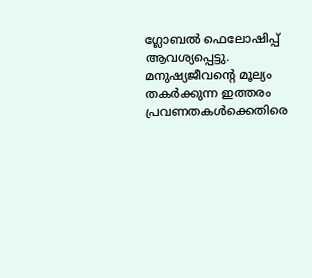ഗ്ലോബൽ ഫെലോഷിപ്പ് ആവശ്യപ്പെട്ടു.
മനുഷ്യജീവന്റെ മൂല്യം തകർക്കുന്ന ഇത്തരം പ്രവണതകൾക്കെതിരെ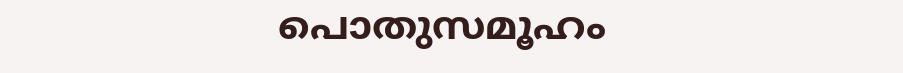പൊതുസമൂഹം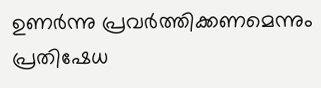ഉണർന്നു പ്രവർത്തിക്കണമെന്നും പ്രതിഷേധ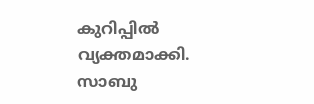കുറിപ്പിൽ വ്യക്തമാക്കി.
സാബു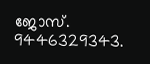ജോസ്.
9446329343.